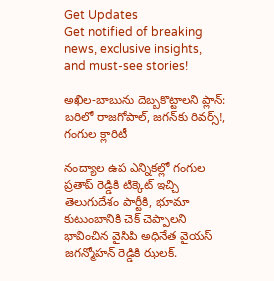Get Updates
Get notified of breaking news, exclusive insights, and must-see stories!

అఖిల-బాబును దెబ్బకొట్టాలని ప్లాన్: బరిలో రాజగోపాల్, జగన్‌కు రివర్స్!, గంగుల క్లారిటీ

నంద్యాల ఉప ఎన్నికల్లో గంగుల ప్రతాప్ రెడ్డికి టిక్కెట్ ఇచ్చి తెలుగుదేశం పార్టీకి, భూమా కుటుంబానికి చెక్ చెప్పాలని భావించిన వైసిపి అధినేత వైయస్ జగన్మోహన్ రెడ్డికి ఝలక్.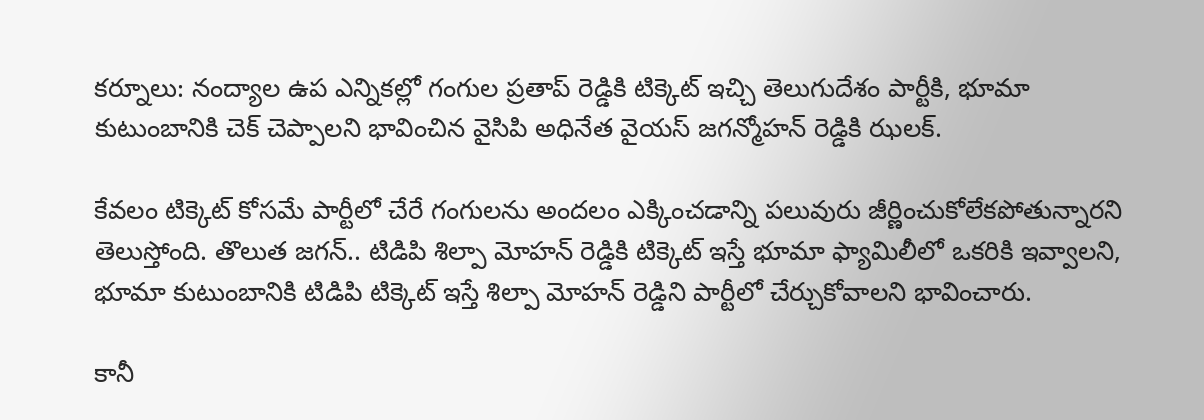కర్నూలు: నంద్యాల ఉప ఎన్నికల్లో గంగుల ప్రతాప్ రెడ్డికి టిక్కెట్ ఇచ్చి తెలుగుదేశం పార్టీకి, భూమా కుటుంబానికి చెక్ చెప్పాలని భావించిన వైసిపి అధినేత వైయస్ జగన్మోహన్ రెడ్డికి ఝలక్.

కేవలం టిక్కెట్ కోసమే పార్టీలో చేరే గంగులను అందలం ఎక్కించడాన్ని పలువురు జీర్ణించుకోలేకపోతున్నారని తెలుస్తోంది. తొలుత జగన్.. టిడిపి శిల్పా మోహన్ రెడ్డికి టిక్కెట్ ఇస్తే భూమా ఫ్యామిలీలో ఒకరికి ఇవ్వాలని, భూమా కుటుంబానికి టిడిపి టిక్కెట్ ఇస్తే శిల్పా మోహన్ రెడ్డిని పార్టీలో చేర్చుకోవాలని భావించారు.

కానీ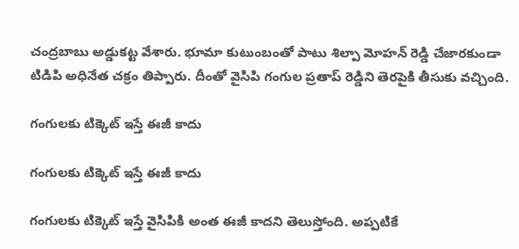చంద్రబాబు అడ్డుకట్ట వేశారు. భూమా కుటుంబంతో పాటు శిల్పా మోహన్ రెడ్డి చేజారకుండా టిడిపి అధినేత చక్రం తిప్పారు. దీంతో వైసిపి గంగుల ప్రతాప్ రెడ్డిని తెరపైకి తీసుకు వచ్చింది.

గంగులకు టిక్కెట్ ఇస్తే ఈజీ కాదు

గంగులకు టిక్కెట్ ఇస్తే ఈజీ కాదు

గంగులకు టిక్కెట్ ఇస్తే వైసిపికి అంత ఈజీ కాదని తెలుస్తోంది. అప్పటికే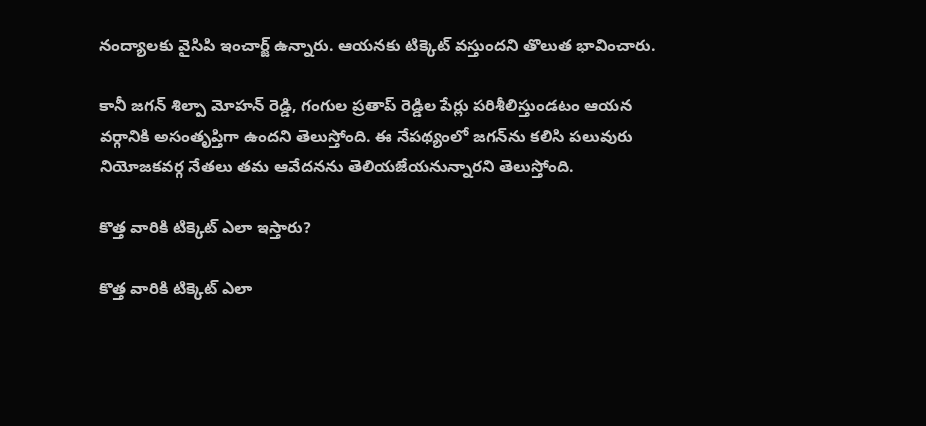నంద్యాలకు వైసిపి ఇంచార్జ్ ఉన్నారు. ఆయనకు టిక్కెట్ వస్తుందని తొలుత భావించారు.

కానీ జగన్ శిల్పా మోహన్ రెడ్డి, గంగుల ప్రతాప్ రెడ్డిల పేర్లు పరిశీలిస్తుండటం ఆయన వర్గానికి అసంతృప్తిగా ఉందని తెలుస్తోంది. ఈ నేపథ్యంలో జగన్‌ను కలిసి పలువురు నియోజకవర్గ నేతలు తమ ఆవేదనను తెలియజేయనున్నారని తెలుస్తోంది.

కొత్త వారికి టిక్కెట్ ఎలా ఇస్తారు?

కొత్త వారికి టిక్కెట్ ఎలా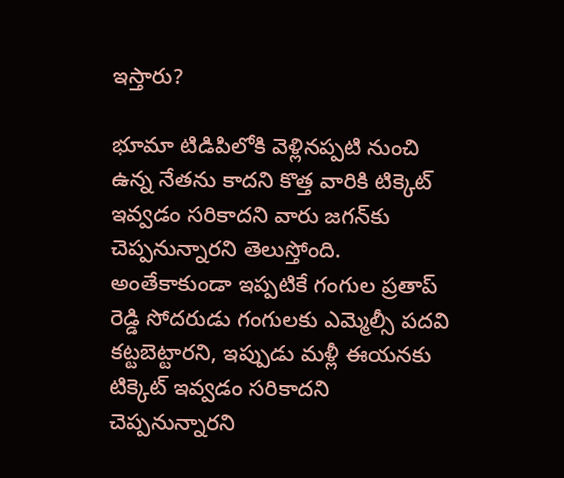ఇస్తారు?

భూమా టిడిపిలోకి వెళ్లినప్పటి నుంచి ఉన్న నేతను కాదని కొత్త వారికి టిక్కెట్ ఇవ్వడం సరికాదని వారు జగన్‌కు చెప్పనున్నారని తెలుస్తోంది. అంతేకాకుండా ఇప్పటికే గంగుల ప్రతాప్ రెడ్డి సోదరుడు గంగులకు ఎమ్మెల్సీ పదవి కట్టబెట్టారని, ఇప్పుడు మళ్లీ ఈయనకు టిక్కెట్ ఇవ్వడం సరికాదని చెప్పనున్నారని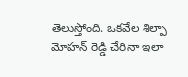తెలుస్తోంది. ఒకవేల శిల్పా మోహన్ రెడ్డి చేరినా ఇలా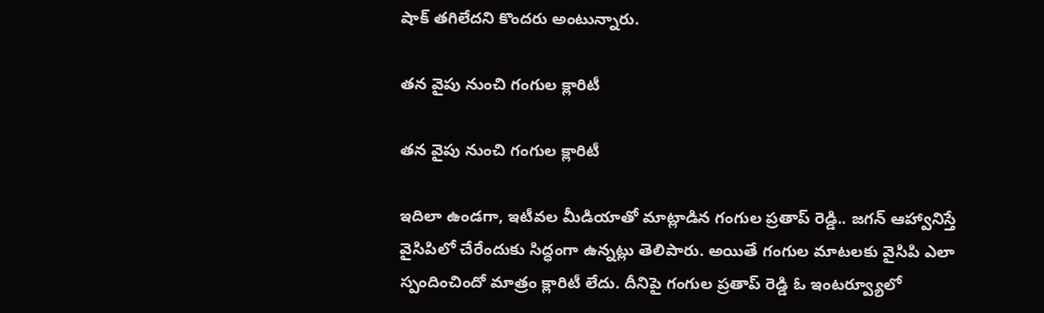షాక్ తగిలేదని కొందరు అంటున్నారు.

తన వైపు నుంచి గంగుల క్లారిటీ

తన వైపు నుంచి గంగుల క్లారిటీ

ఇదిలా ఉండగా, ఇటీవల మీడియాతో మాట్లాడిన గంగుల ప్రతాప్ రెడ్డి.. జగన్ ఆహ్వానిస్తే వైసిపిలో చేరేందుకు సిద్ధంగా ఉన్నట్లు తెలిపారు. అయితే గంగుల మాటలకు వైసిపి ఎలా స్పందించిందో మాత్రం క్లారిటీ లేదు. దీనిపై గంగుల ప్రతాప్ రెడ్డి ఓ ఇంటర్వ్యూలో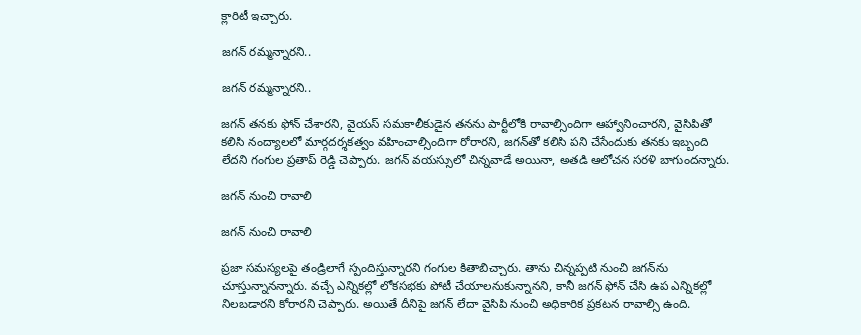క్లారిటీ ఇచ్చారు.

జగన్ రమ్మన్నారని..

జగన్ రమ్మన్నారని..

జగన్ తనకు ఫోన్ చేశారని, వైయస్ సమకాలీకుడైన తనను పార్టీలోకి రావాల్సిందిగా ఆహ్వానించారని, వైసిపితో కలిసి నంద్యాలలో మార్గదర్శకత్వం వహించాల్సిందిగా రోరారని, జగన్‌తో కలిసి పని చేసేందుకు తనకు ఇబ్బంది లేదని గంగుల ప్రతాప్ రెడ్డి చెప్పారు. జగన్ వయస్సులో చిన్నవాడే అయినా, అతడి ఆలోచన సరళి బాగుందన్నారు.

జగన్ నుంచి రావాలి

జగన్ నుంచి రావాలి

ప్రజా సమస్యలపై తండ్రిలాగే స్పందిస్తున్నారని గంగుల కితాబిచ్చారు. తాను చిన్నప్పటి నుంచి జగన్‌ను చూస్తున్నానన్నారు. వచ్చే ఎన్నికల్లో లోకసభకు పోటీ చేయాలనుకున్నానని, కానీ జగన్ ఫోన్ చేసి ఉప ఎన్నికల్లో నిలబడారని కోరారని చెప్పారు. అయితే దీనిపై జగన్ లేదా వైసిపి నుంచి అధికారిక ప్రకటన రావాల్సి ఉంది.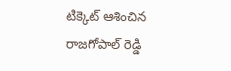టిక్కెట్ ఆశించిన రాజగోపాల్ రెడ్డి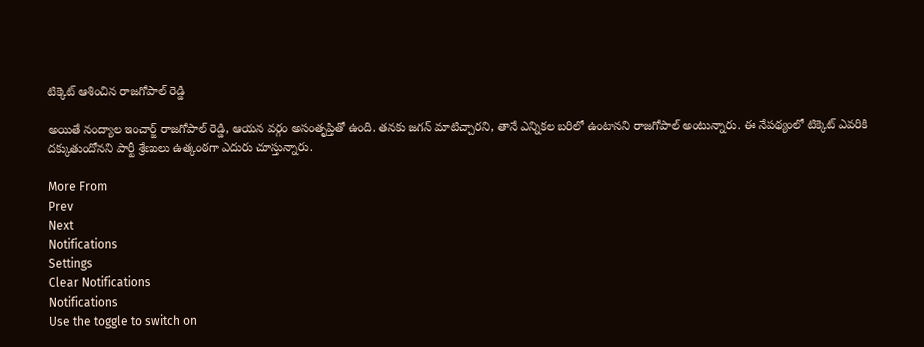టిక్కెట్ ఆశించిన రాజగోపాల్ రెడ్డి

అయితే నంద్యాల ఇంచార్జ్ రాజగోపాల్ రెడ్డి, ఆయన వర్గం అసంతృప్తితో ఉంది. తనకు జగన్ మాటిచ్చారని, తానే ఎన్నికల బరిలో ఉంటానని రాజగోపాల్ అంటున్నారు. ఈ నేపథ్యంలో టిక్కెట్ ఎవరికి దక్కుతుందోనని పార్టీ శ్రేణులు ఉత్కంఠగా ఎదురు చూస్తున్నారు.

More From
Prev
Next
Notifications
Settings
Clear Notifications
Notifications
Use the toggle to switch on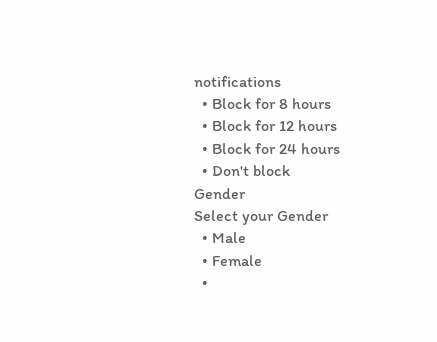notifications
  • Block for 8 hours
  • Block for 12 hours
  • Block for 24 hours
  • Don't block
Gender
Select your Gender
  • Male
  • Female
  •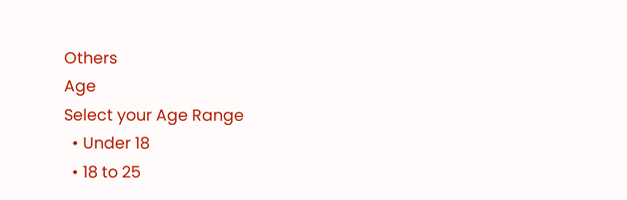Others
Age
Select your Age Range
  • Under 18
  • 18 to 25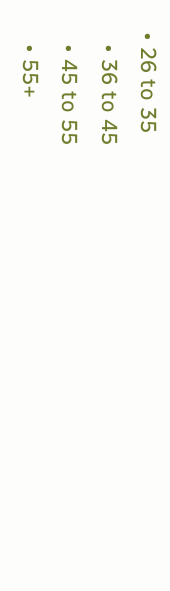• 26 to 35
  • 36 to 45
  • 45 to 55
  • 55+